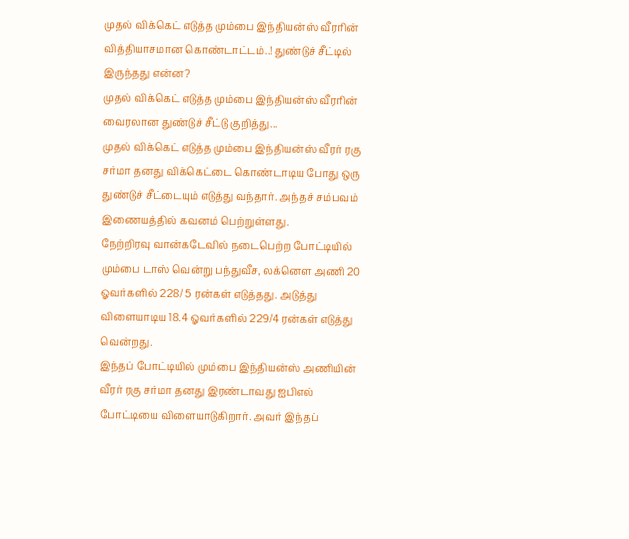முதல் விக்கெட் எடுத்த மும்பை இந்தியன்ஸ் வீரரின் வித்தியாசமான கொண்டாட்டம்..! துண்டுச் சீட்டில் இருந்தது என்ன?
முதல் விக்கெட் எடுத்த மும்பை இந்தியன்ஸ் வீரரின் வைரலான துண்டுச் சீட்டு குறித்து...
முதல் விக்கெட் எடுத்த மும்பை இந்தியன்ஸ் வீரர் ரகு சர்மா தனது விக்கெட்டை கொண்டாடிய போது ஒரு துண்டுச் சீட்டையும் எடுத்து வந்தார். அந்தச் சம்பவம் இணையத்தில் கவனம் பெற்றுள்ளது.
நேற்றிரவு வான்கடேவில் நடைபெற்ற போட்டியில் மும்பை டாஸ் வென்று பந்துவீச, லக்னௌ அணி 20 ஓவர்களில் 228/ 5 ரன்கள் எடுத்தது. அடுத்து விளையாடிய 18.4 ஓவர்களில் 229/4 ரன்கள் எடுத்து வென்றது.
இந்தப் போட்டியில் மும்பை இந்தியன்ஸ் அணியின் வீரர் ரகு சர்மா தனது இரண்டாவது ஐபிஎல் போட்டியை விளையாடுகிறார். அவர் இந்தப்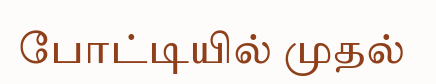போட்டியில் முதல்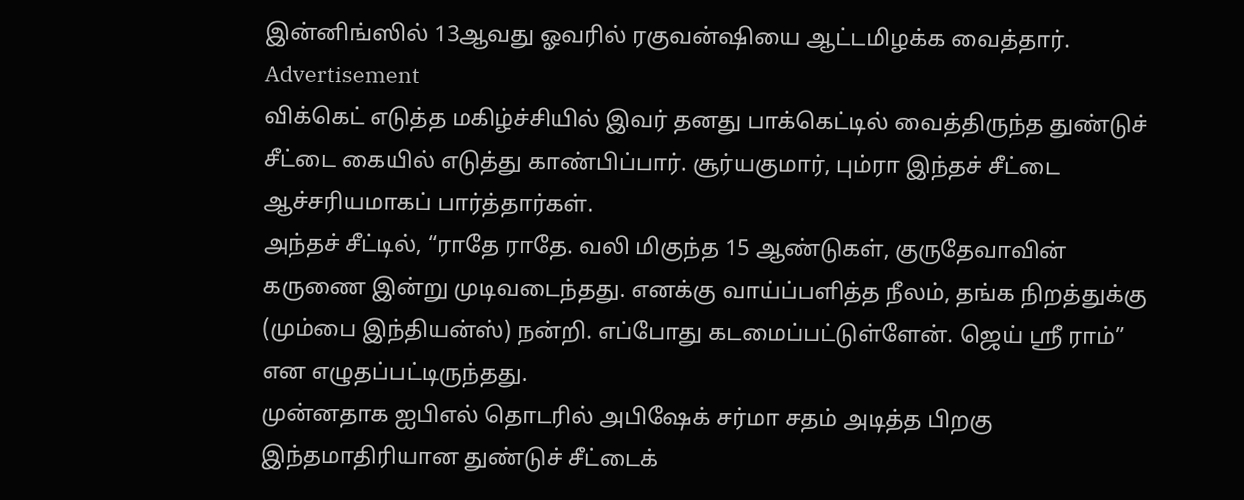இன்னிங்ஸில் 13ஆவது ஓவரில் ரகுவன்ஷியை ஆட்டமிழக்க வைத்தார்.
Advertisement
விக்கெட் எடுத்த மகிழ்ச்சியில் இவர் தனது பாக்கெட்டில் வைத்திருந்த துண்டுச் சீட்டை கையில் எடுத்து காண்பிப்பார். சூர்யகுமார், பும்ரா இந்தச் சீட்டை ஆச்சரியமாகப் பார்த்தார்கள்.
அந்தச் சீட்டில், “ராதே ராதே. வலி மிகுந்த 15 ஆண்டுகள், குருதேவாவின் கருணை இன்று முடிவடைந்தது. எனக்கு வாய்ப்பளித்த நீலம், தங்க நிறத்துக்கு (மும்பை இந்தியன்ஸ்) நன்றி. எப்போது கடமைப்பட்டுள்ளேன். ஜெய் ஸ்ரீ ராம்” என எழுதப்பட்டிருந்தது.
முன்னதாக ஐபிஎல் தொடரில் அபிஷேக் சர்மா சதம் அடித்த பிறகு இந்தமாதிரியான துண்டுச் சீட்டைக்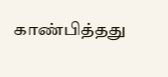காண்பித்தது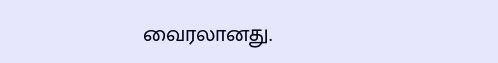வைரலானது.